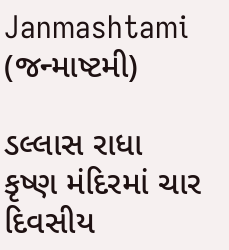Janmashtami (જન્માષ્ટમી)

ડલ્લાસ રાધા કૃષ્ણ મંદિરમાં ચાર દિવસીય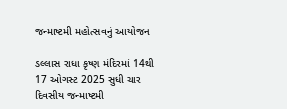જન્માષ્ટમી મહોત્સવનું આયોજન

ડલ્લાસ રાધા કૃષ્ણ મંદિરમાં 14થી 17 ઓગસ્ટ 2025 સુધી ચાર દિવસીય જન્માષ્ટમી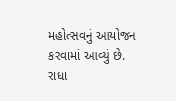મહોત્સવનું આયોજન કરવામાં આવ્યું છે. રાધા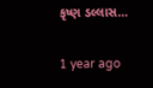કૃષ્ણ ડલ્લાસ…

1 year ago